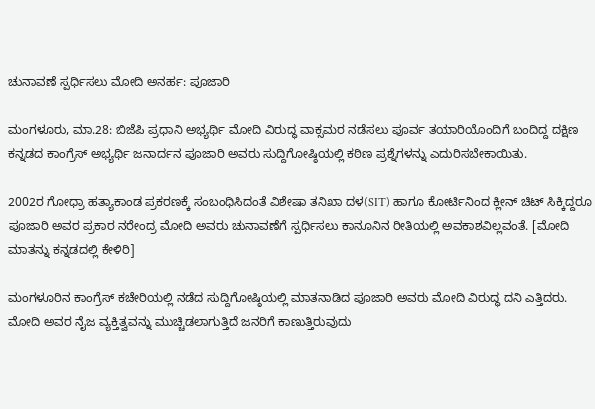ಚುನಾವಣೆ ಸ್ಪರ್ಧಿಸಲು ಮೋದಿ ಅನರ್ಹ: ಪೂಜಾರಿ

ಮಂಗಳೂರು, ಮಾ.28: ಬಿಜೆಪಿ ಪ್ರಧಾನಿ ಅಭ್ಯರ್ಥಿ ಮೋದಿ ವಿರುದ್ಧ ವಾಕ್ಸಮರ ನಡೆಸಲು ಪೂರ್ವ ತಯಾರಿಯೊಂದಿಗೆ ಬಂದಿದ್ದ ದಕ್ಷಿಣ ಕನ್ನಡದ ಕಾಂಗ್ರೆಸ್ ಅಭ್ಯರ್ಥಿ ಜನಾರ್ದನ ಪೂಜಾರಿ ಅವರು ಸುದ್ದಿಗೋಷ್ಠಿಯಲ್ಲಿ ಕಠಿಣ ಪ್ರಶ್ನೆಗಳನ್ನು ಎದುರಿಸಬೇಕಾಯಿತು.

2002ರ ಗೋಧ್ರಾ ಹತ್ಯಾಕಾಂಡ ಪ್ರಕರಣಕ್ಕೆ ಸಂಬಂಧಿಸಿದಂತೆ ವಿಶೇಷಾ ತನಿಖಾ ದಳ(SIT) ಹಾಗೂ ಕೋರ್ಟಿನಿಂದ ಕ್ಲೀನ್ ಚಿಟ್ ಸಿಕ್ಕಿದ್ದರೂ ಪೂಜಾರಿ ಅವರ ಪ್ರಕಾರ ನರೇಂದ್ರ ಮೋದಿ ಅವರು ಚುನಾವಣೆಗೆ ಸ್ಪರ್ಧಿಸಲು ಕಾನೂನಿನ ರೀತಿಯಲ್ಲಿ ಅವಕಾಶವಿಲ್ಲವಂತೆ. [ಮೋದಿ ಮಾತನ್ನು ಕನ್ನಡದಲ್ಲಿ ಕೇಳಿರಿ]

ಮಂಗಳೂರಿನ ಕಾಂಗ್ರೆಸ್ ಕಚೇರಿಯಲ್ಲಿ ನಡೆದ ಸುದ್ದಿಗೋಷ್ಠಿಯಲ್ಲಿ ಮಾತನಾಡಿದ ಪೂಜಾರಿ ಅವರು ಮೋದಿ ವಿರುದ್ಧ ದನಿ ಎತ್ತಿದರು. ಮೋದಿ ಅವರ ನೈಜ ವ್ಯಕ್ತಿತ್ವವನ್ನು ಮುಚ್ಚಿಡಲಾಗುತ್ತಿದೆ ಜನರಿಗೆ ಕಾಣುತ್ತಿರುವುದು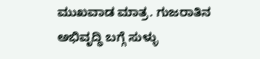ಮುಖವಾಡ ಮಾತ್ರ. ಗುಜರಾತಿನ ಅಭಿವೃದ್ಧಿ ಬಗ್ಗೆ ಸುಳ್ಳು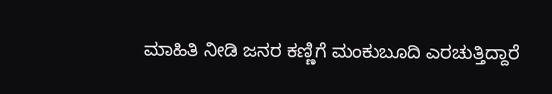ಮಾಹಿತಿ ನೀಡಿ ಜನರ ಕಣ್ಣಿಗೆ ಮಂಕುಬೂದಿ ಎರಚುತ್ತಿದ್ದಾರೆ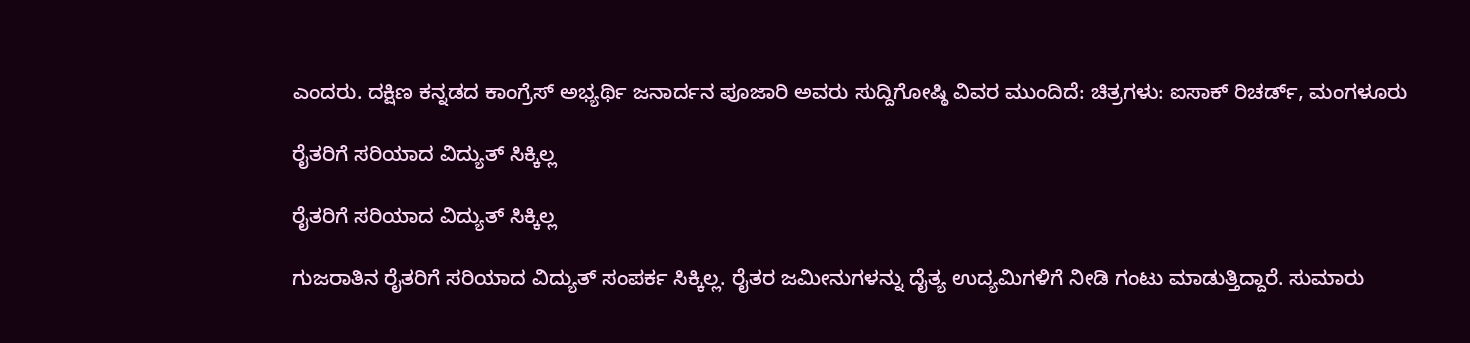ಎಂದರು. ದಕ್ಷಿಣ ಕನ್ನಡದ ಕಾಂಗ್ರೆಸ್ ಅಭ್ಯರ್ಥಿ ಜನಾರ್ದನ ಪೂಜಾರಿ ಅವರು ಸುದ್ದಿಗೋಷ್ಠಿ ವಿವರ ಮುಂದಿದೆ: ಚಿತ್ರಗಳು: ಐಸಾಕ್ ರಿಚರ್ಡ್, ಮಂಗಳೂರು

ರೈತರಿಗೆ ಸರಿಯಾದ ವಿದ್ಯುತ್ ಸಿಕ್ಕಿಲ್ಲ

ರೈತರಿಗೆ ಸರಿಯಾದ ವಿದ್ಯುತ್ ಸಿಕ್ಕಿಲ್ಲ

ಗುಜರಾತಿನ ರೈತರಿಗೆ ಸರಿಯಾದ ವಿದ್ಯುತ್ ಸಂಪರ್ಕ ಸಿಕ್ಕಿಲ್ಲ. ರೈತರ ಜಮೀನುಗಳನ್ನು ದೈತ್ಯ ಉದ್ಯಮಿಗಳಿಗೆ ನೀಡಿ ಗಂಟು ಮಾಡುತ್ತಿದ್ದಾರೆ. ಸುಮಾರು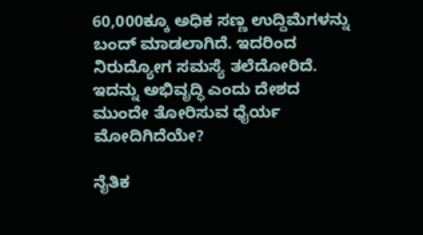60,000ಕ್ಕೂ ಅಧಿಕ ಸಣ್ಣ ಉದ್ದಿಮೆಗಳನ್ನು ಬಂದ್ ಮಾಡಲಾಗಿದೆ. ಇದರಿಂದ ನಿರುದ್ಯೋಗ ಸಮಸ್ಯೆ ತಲೆದೋರಿದೆ. ಇದನ್ನು ಅಭಿವೃದ್ಧಿ ಎಂದು ದೇಶದ ಮುಂದೇ ತೋರಿಸುವ ಧೈರ್ಯ ಮೋದಿಗಿದೆಯೇ?

ನೈತಿಕ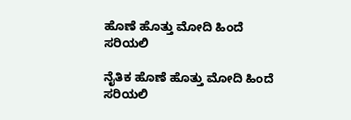ಹೊಣೆ ಹೊತ್ತು ಮೋದಿ ಹಿಂದೆ ಸರಿಯಲಿ

ನೈತಿಕ ಹೊಣೆ ಹೊತ್ತು ಮೋದಿ ಹಿಂದೆ ಸರಿಯಲಿ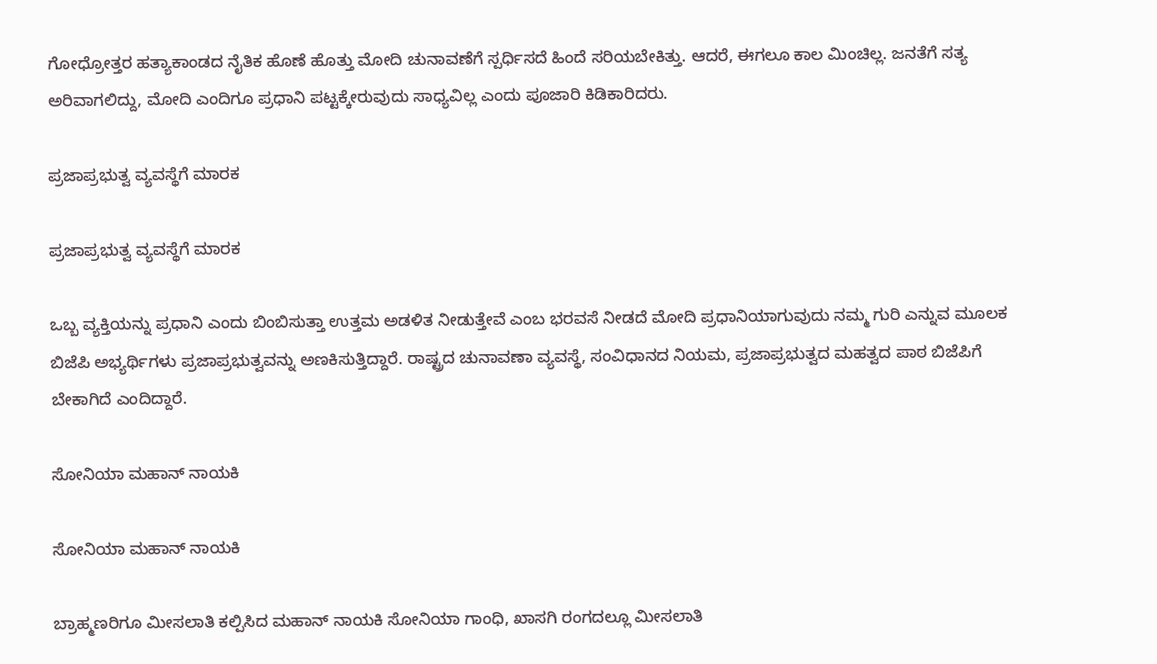ಗೋಧ್ರೋತ್ತರ ಹತ್ಯಾಕಾಂಡದ ನೈತಿಕ ಹೊಣೆ ಹೊತ್ತು ಮೋದಿ ಚುನಾವಣೆಗೆ ಸ್ಪರ್ಧಿಸದೆ ಹಿಂದೆ ಸರಿಯಬೇಕಿತ್ತು. ಆದರೆ, ಈಗಲೂ ಕಾಲ ಮಿಂಚಿಲ್ಲ. ಜನತೆಗೆ ಸತ್ಯ ಅರಿವಾಗಲಿದ್ದು, ಮೋದಿ ಎಂದಿಗೂ ಪ್ರಧಾನಿ ಪಟ್ಟಕ್ಕೇರುವುದು ಸಾಧ್ಯವಿಲ್ಲ ಎಂದು ಪೂಜಾರಿ ಕಿಡಿಕಾರಿದರು.

ಪ್ರಜಾಪ್ರಭುತ್ವ ವ್ಯವಸ್ಥೆಗೆ ಮಾರಕ

ಪ್ರಜಾಪ್ರಭುತ್ವ ವ್ಯವಸ್ಥೆಗೆ ಮಾರಕ

ಒಬ್ಬ ವ್ಯಕ್ತಿಯನ್ನು ಪ್ರಧಾನಿ ಎಂದು ಬಿಂಬಿಸುತ್ತಾ ಉತ್ತಮ ಅಡಳಿತ ನೀಡುತ್ತೇವೆ ಎಂಬ ಭರವಸೆ ನೀಡದೆ ಮೋದಿ ಪ್ರಧಾನಿಯಾಗುವುದು ನಮ್ಮ ಗುರಿ ಎನ್ನುವ ಮೂಲಕ ಬಿಜೆಪಿ ಅಭ್ಯರ್ಥಿಗಳು ಪ್ರಜಾಪ್ರಭುತ್ವವನ್ನು ಅಣಕಿಸುತ್ತಿದ್ದಾರೆ. ರಾಷ್ಟ್ರದ ಚುನಾವಣಾ ವ್ಯವಸ್ಥೆ, ಸಂವಿಧಾನದ ನಿಯಮ, ಪ್ರಜಾಪ್ರಭುತ್ವದ ಮಹತ್ವದ ಪಾಠ ಬಿಜೆಪಿಗೆ ಬೇಕಾಗಿದೆ ಎಂದಿದ್ದಾರೆ.

ಸೋನಿಯಾ ಮಹಾನ್ ನಾಯಕಿ

ಸೋನಿಯಾ ಮಹಾನ್ ನಾಯಕಿ

ಬ್ರಾಹ್ಮಣರಿಗೂ ಮೀಸಲಾತಿ ಕಲ್ಪಿಸಿದ ಮಹಾನ್ ನಾಯಕಿ ಸೋನಿಯಾ ಗಾಂಧಿ, ಖಾಸಗಿ ರಂಗದಲ್ಲೂ ಮೀಸಲಾತಿ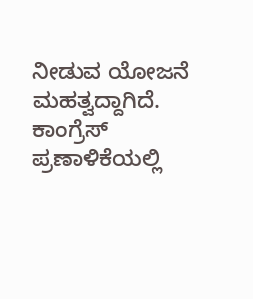ನೀಡುವ ಯೋಜನೆ ಮಹತ್ವದ್ದಾಗಿದೆ. ಕಾಂಗ್ರೆಸ್ ಪ್ರಣಾಳಿಕೆಯಲ್ಲಿ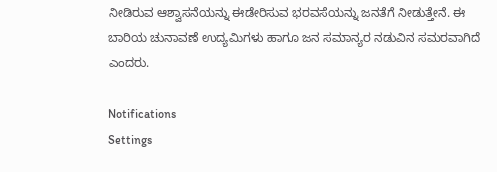ನೀಡಿರುವ ಆಶ್ವಾಸನೆಯನ್ನು ಈಡೇರಿಸುವ ಭರವಸೆಯನ್ನು ಜನತೆಗೆ ನೀಡುತ್ತೇನೆ. ಈ ಬಾರಿಯ ಚುನಾವಣೆ ಉದ್ಯಮಿಗಳು ಹಾಗೂ ಜನ ಸಮಾನ್ಯರ ನಡುವಿನ ಸಮರವಾಗಿದೆ ಎಂದರು.

Notifications
Settings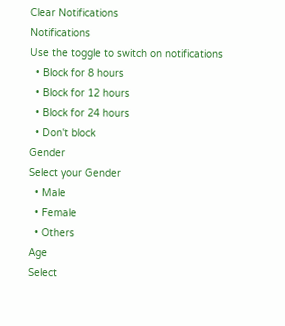Clear Notifications
Notifications
Use the toggle to switch on notifications
  • Block for 8 hours
  • Block for 12 hours
  • Block for 24 hours
  • Don't block
Gender
Select your Gender
  • Male
  • Female
  • Others
Age
Select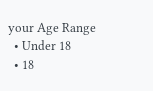your Age Range
  • Under 18
  • 18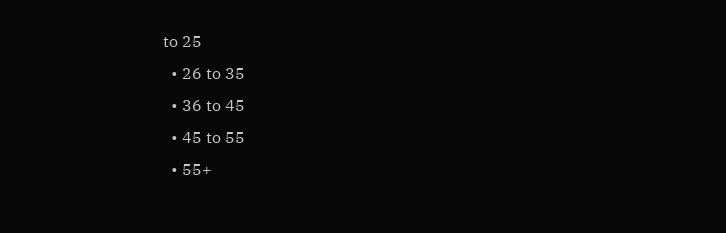to 25
  • 26 to 35
  • 36 to 45
  • 45 to 55
  • 55+